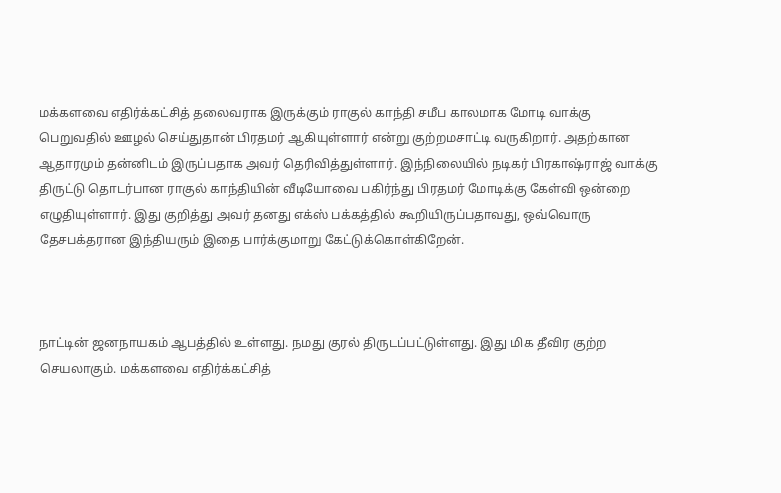மக்களவை எதிர்க்கட்சித் தலைவராக இருக்கும் ராகுல் காந்தி சமீப காலமாக மோடி வாக்கு பெறுவதில் ஊழல் செய்துதான் பிரதமர் ஆகியுள்ளார் என்று குற்றமசாட்டி வருகிறார். அதற்கான ஆதாரமும் தன்னிடம் இருப்பதாக அவர் தெரிவித்துள்ளார். இந்நிலையில் நடிகர் பிரகாஷ்ராஜ் வாக்கு திருட்டு தொடர்பான ராகுல் காந்தியின் வீடியோவை பகிர்ந்து பிரதமர் மோடிக்கு கேள்வி ஒன்றை எழுதியுள்ளார். இது குறித்து அவர் தனது எக்ஸ் பக்கத்தில் கூறியிருப்பதாவது, ஒவ்வொரு தேசபக்தரான இந்தியரும் இதை பார்க்குமாறு கேட்டுக்கொள்கிறேன்.



நாட்டின் ஜனநாயகம் ஆபத்தில் உள்ளது. நமது குரல் திருடப்பட்டுள்ளது. இது மிக தீவிர குற்ற செயலாகும். மக்களவை எதிர்க்கட்சித்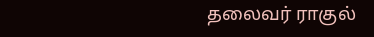தலைவர் ராகுல்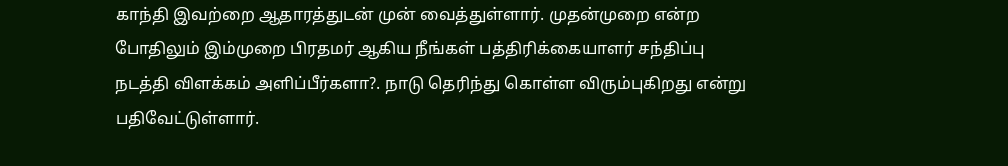காந்தி இவற்றை ஆதாரத்துடன் முன் வைத்துள்ளார். முதன்முறை என்ற போதிலும் இம்முறை பிரதமர் ஆகிய நீங்கள் பத்திரிக்கையாளர் சந்திப்பு நடத்தி விளக்கம் அளிப்பீர்களா?. நாடு தெரிந்து கொள்ள விரும்புகிறது என்று பதிவேட்டுள்ளார்.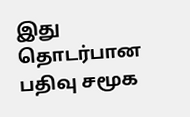இது தொடர்பான பதிவு சமூக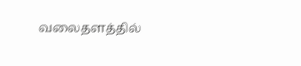வலைதளத்தில்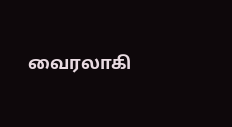வைரலாகி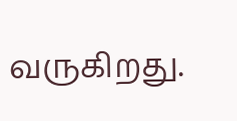வருகிறது.